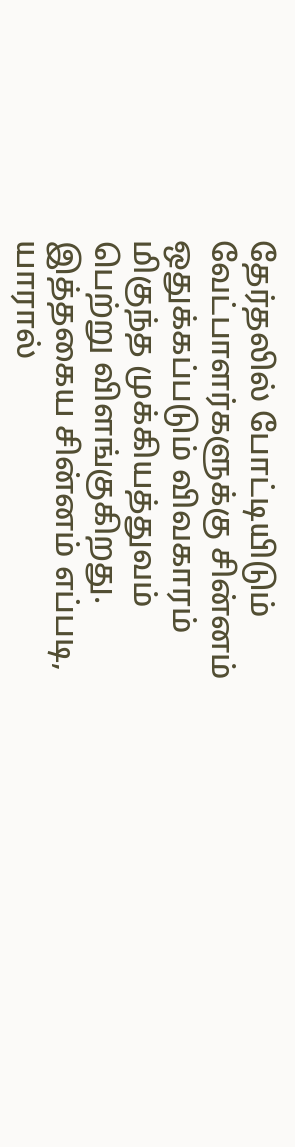தேர்தலில் போட்டியிடும் வேட்பாளர்களுக்கு சின்னம் ஒதுக்கப்படும் விவகாரம் மிகுந்த முக்கியத்துவம் பெற்று விளங்குகிறது. இத்தகைய சின்னம் எப்படி, யாரால்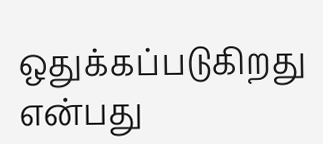ஒதுக்கப்படுகிறது என்பது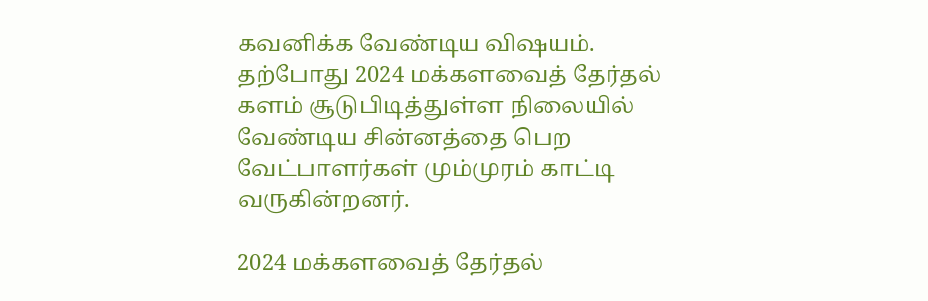கவனிக்க வேண்டிய விஷயம். தற்போது 2024 மக்களவைத் தேர்தல் களம் சூடுபிடித்துள்ள நிலையில் வேண்டிய சின்னத்தை பெற வேட்பாளர்கள் மும்முரம் காட்டி வருகின்றனர்.

2024 மக்களவைத் தேர்தல்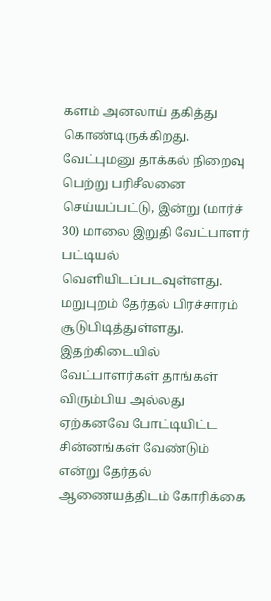களம் அனலாய் தகித்து கொண்டிருக்கிறது. வேட்புமனு தாக்கல் நிறைவு பெற்று பரிசீலனை செய்யப்பட்டு, இன்று (மார்ச் 30) மாலை இறுதி வேட்பாளர் பட்டியல் வெளியிடப்படவுள்ளது. மறுபுறம் தேர்தல் பிரச்சாரம் சூடுபிடித்துள்ளது. இதற்கிடையில் வேட்பாளர்கள் தாங்கள் விரும்பிய அல்லது ஏற்கனவே போட்டியிட்ட சின்னங்கள் வேண்டும் என்று தேர்தல் ஆணையத்திடம் கோரிக்கை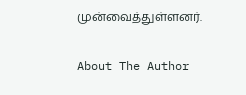முன்வைத்துள்ளனர்.

About The Author